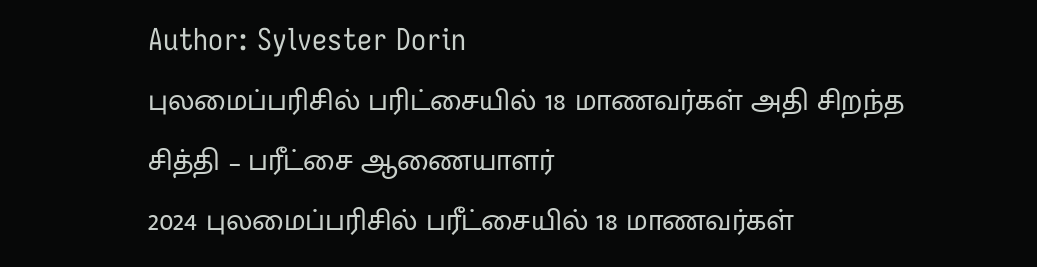Author: Sylvester Dorin
புலமைப்பரிசில் பரிட்சையில் 18 மாணவர்கள் அதி சிறந்த சித்தி – பரீட்சை ஆணையாளர்
2024 புலமைப்பரிசில் பரீட்சையில் 18 மாணவர்கள்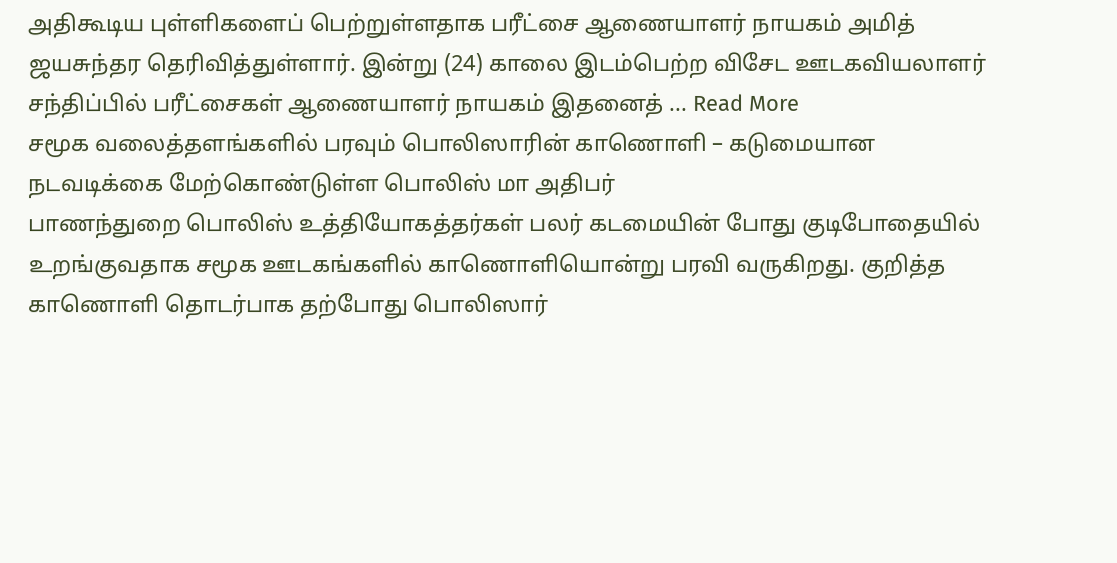அதிகூடிய புள்ளிகளைப் பெற்றுள்ளதாக பரீட்சை ஆணையாளர் நாயகம் அமித் ஜயசுந்தர தெரிவித்துள்ளார். இன்று (24) காலை இடம்பெற்ற விசேட ஊடகவியலாளர் சந்திப்பில் பரீட்சைகள் ஆணையாளர் நாயகம் இதனைத் ... Read More
சமூக வலைத்தளங்களில் பரவும் பொலிஸாரின் காணொளி – கடுமையான நடவடிக்கை மேற்கொண்டுள்ள பொலிஸ் மா அதிபர்
பாணந்துறை பொலிஸ் உத்தியோகத்தர்கள் பலர் கடமையின் போது குடிபோதையில் உறங்குவதாக சமூக ஊடகங்களில் காணொளியொன்று பரவி வருகிறது. குறித்த காணொளி தொடர்பாக தற்போது பொலிஸார்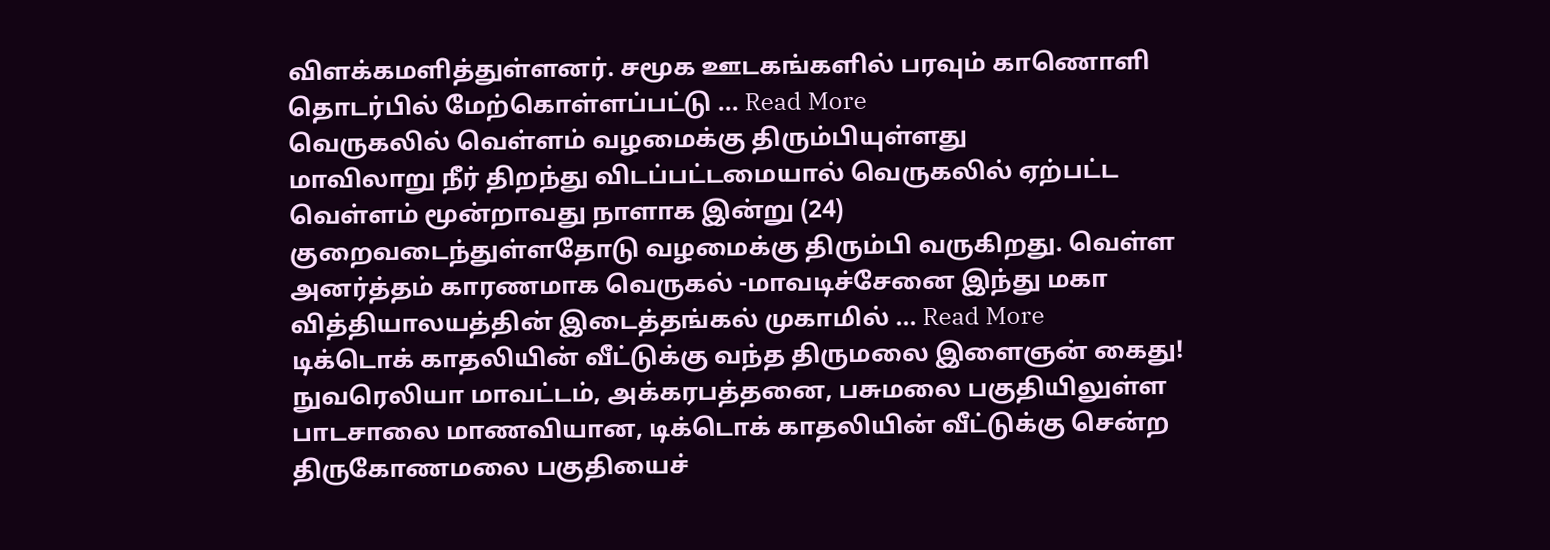விளக்கமளித்துள்ளனர். சமூக ஊடகங்களில் பரவும் காணொளி தொடர்பில் மேற்கொள்ளப்பட்டு ... Read More
வெருகலில் வெள்ளம் வழமைக்கு திரும்பியுள்ளது
மாவிலாறு நீர் திறந்து விடப்பட்டமையால் வெருகலில் ஏற்பட்ட வெள்ளம் மூன்றாவது நாளாக இன்று (24) குறைவடைந்துள்ளதோடு வழமைக்கு திரும்பி வருகிறது. வெள்ள அனர்த்தம் காரணமாக வெருகல் -மாவடிச்சேனை இந்து மகா வித்தியாலயத்தின் இடைத்தங்கல் முகாமில் ... Read More
டிக்டொக் காதலியின் வீட்டுக்கு வந்த திருமலை இளைஞன் கைது!
நுவரெலியா மாவட்டம், அக்கரபத்தனை, பசுமலை பகுதியிலுள்ள பாடசாலை மாணவியான, டிக்டொக் காதலியின் வீட்டுக்கு சென்ற திருகோணமலை பகுதியைச்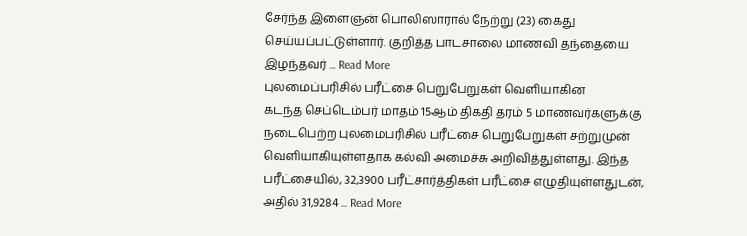சேர்ந்த இளைஞன் பொலிஸாரால் நேற்று (23) கைது செய்யப்பட்டுள்ளார். குறித்த பாடசாலை மாணவி தந்தையை இழந்தவர் ... Read More
புலமைப்பரிசில் பரீட்சை பெறுபேறுகள் வெளியாகின
கடந்த செப்டெம்பர் மாதம் 15ஆம் திகதி தரம் 5 மாணவர்களுக்கு நடைபெற்ற புலமைபரிசில் பரீட்சை பெறுபேறுகள் சற்றுமுன் வெளியாகியுள்ளதாக கல்வி அமைச்சு அறிவித்துள்ளது. இந்த பரீட்சையில், 32,3900 பரீட்சார்த்திகள் பரீட்சை எழுதியுள்ளதுடன், அதில் 31,9284 ... Read More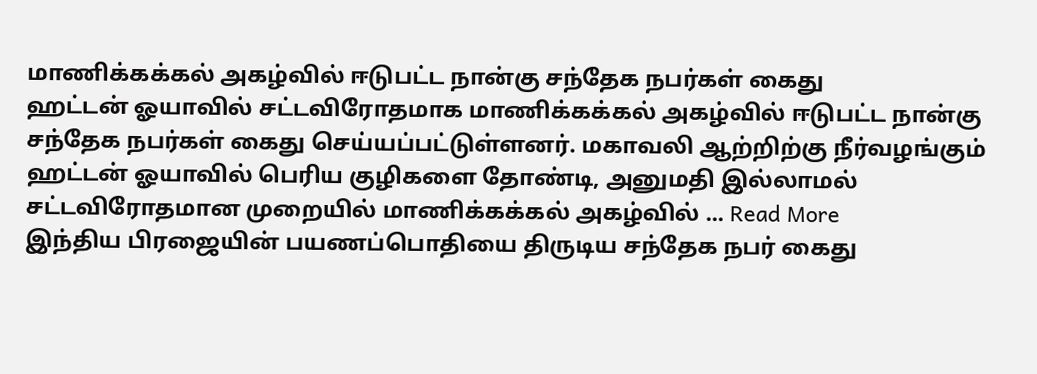மாணிக்கக்கல் அகழ்வில் ஈடுபட்ட நான்கு சந்தேக நபர்கள் கைது
ஹட்டன் ஓயாவில் சட்டவிரோதமாக மாணிக்கக்கல் அகழ்வில் ஈடுபட்ட நான்கு சந்தேக நபர்கள் கைது செய்யப்பட்டுள்ளனர். மகாவலி ஆற்றிற்கு நீர்வழங்கும் ஹட்டன் ஓயாவில் பெரிய குழிகளை தோண்டி, அனுமதி இல்லாமல் சட்டவிரோதமான முறையில் மாணிக்கக்கல் அகழ்வில் ... Read More
இந்திய பிரஜையின் பயணப்பொதியை திருடிய சந்தேக நபர் கைது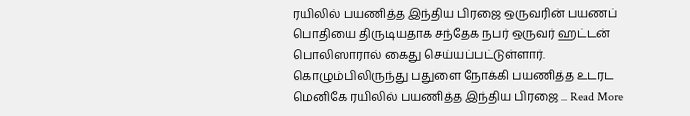ரயிலில் பயணித்த இந்திய பிரஜை ஒருவரின் பயணப் பொதியை திருடியதாக சந்தேக நபர் ஒருவர் ஹட்டன் பொலிஸாரால் கைது செய்யப்பட்டுள்ளார். கொழும்பிலிருந்து பதுளை நோக்கி பயணித்த உடரட மெனிகே ரயிலில் பயணித்த இந்திய பிரஜை ... Read More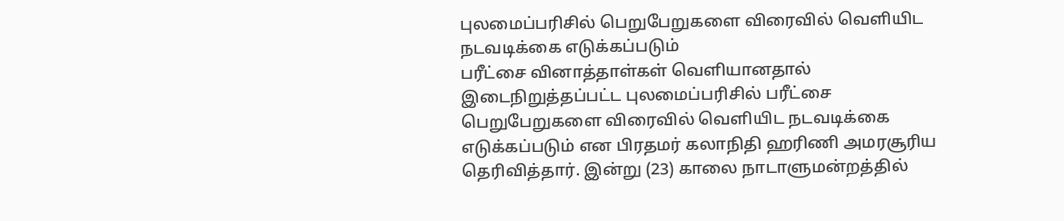புலமைப்பரிசில் பெறுபேறுகளை விரைவில் வெளியிட நடவடிக்கை எடுக்கப்படும்
பரீட்சை வினாத்தாள்கள் வெளியானதால் இடைநிறுத்தப்பட்ட புலமைப்பரிசில் பரீட்சை பெறுபேறுகளை விரைவில் வெளியிட நடவடிக்கை எடுக்கப்படும் என பிரதமர் கலாநிதி ஹரிணி அமரசூரிய தெரிவித்தார். இன்று (23) காலை நாடாளுமன்றத்தில்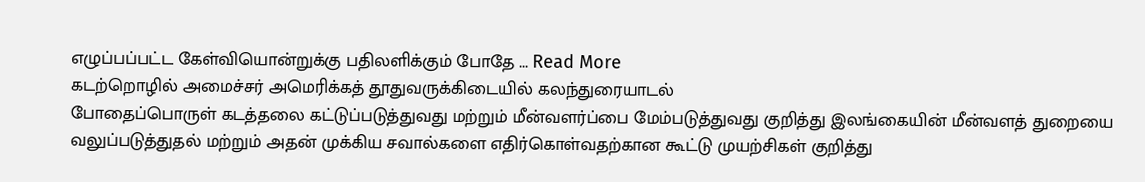எழுப்பப்பட்ட கேள்வியொன்றுக்கு பதிலளிக்கும் போதே ... Read More
கடற்றொழில் அமைச்சர் அமெரிக்கத் தூதுவருக்கிடையில் கலந்துரையாடல்
போதைப்பொருள் கடத்தலை கட்டுப்படுத்துவது மற்றும் மீன்வளர்ப்பை மேம்படுத்துவது குறித்து இலங்கையின் மீன்வளத் துறையை வலுப்படுத்துதல் மற்றும் அதன் முக்கிய சவால்களை எதிர்கொள்வதற்கான கூட்டு முயற்சிகள் குறித்து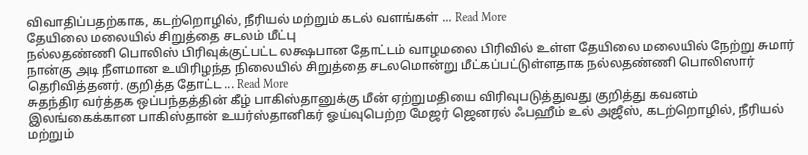விவாதிப்பதற்காக, கடற்றொழில், நீரியல் மற்றும் கடல் வளங்கள் ... Read More
தேயிலை மலையில் சிறுத்தை சடலம் மீட்பு
நல்லதண்ணி பொலிஸ் பிரிவுக்குட்பட்ட லக்ஷபான தோட்டம் வாழமலை பிரிவில் உள்ள தேயிலை மலையில் நேற்று சுமார் நான்கு அடி நீளமான உயிரிழந்த நிலையில் சிறுத்தை சடலமொன்று மீட்கப்பட்டுள்ளதாக நல்லதண்ணி பொலிஸார் தெரிவித்தனர். குறித்த தோட்ட ... Read More
சுதந்திர வர்த்தக ஒப்பந்தத்தின் கீழ் பாகிஸ்தானுக்கு மீன் ஏற்றுமதியை விரிவுபடுத்துவது குறித்து கவனம்
இலங்கைக்கான பாகிஸ்தான் உயர்ஸ்தானிகர் ஓய்வுபெற்ற மேஜர் ஜெனரல் ஃபஹீம் உல் அஜீஸ், கடற்றொழில், நீரியல் மற்றும்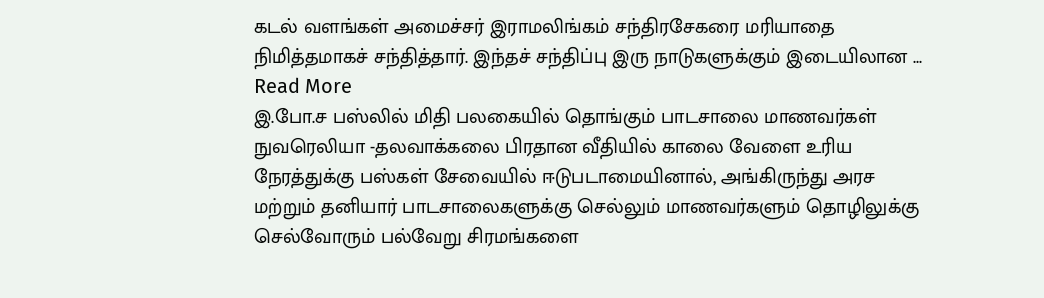கடல் வளங்கள் அமைச்சர் இராமலிங்கம் சந்திரசேகரை மரியாதை நிமித்தமாகச் சந்தித்தார். இந்தச் சந்திப்பு இரு நாடுகளுக்கும் இடையிலான ... Read More
இ.போ.ச பஸ்லில் மிதி பலகையில் தொங்கும் பாடசாலை மாணவர்கள்
நுவரெலியா -தலவாக்கலை பிரதான வீதியில் காலை வேளை உரிய நேரத்துக்கு பஸ்கள் சேவையில் ஈடுபடாமையினால், அங்கிருந்து அரச மற்றும் தனியார் பாடசாலைகளுக்கு செல்லும் மாணவர்களும் தொழிலுக்கு செல்வோரும் பல்வேறு சிரமங்களை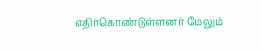எதிர்கொண்டுள்ளனர் மேலும்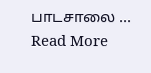பாடசாலை ... Read More